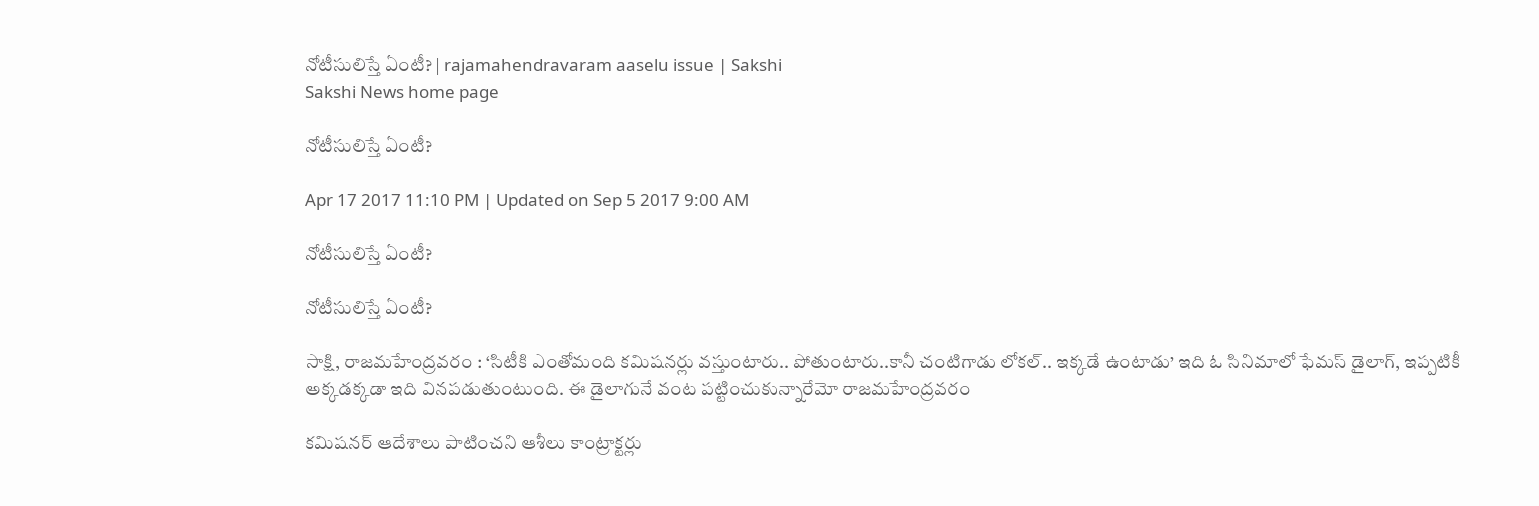నోటీసులిస్తే ఏంటీ? | rajamahendravaram aaselu issue | Sakshi
Sakshi News home page

నోటీసులిస్తే ఏంటీ?

Apr 17 2017 11:10 PM | Updated on Sep 5 2017 9:00 AM

నోటీసులిస్తే ఏంటీ?

నోటీసులిస్తే ఏంటీ?

సాక్షి, రాజమహేంద్రవరం : ‘సిటీకి ఎంతోమంది కమిషనర్లు వస్తుంటారు.. పోతుంటారు..కానీ చంటిగాడు లోకల్‌.. ఇక్కడే ఉంటాడు’ ఇది ఓ సినిమాలో ఫేమస్‌ డైలాగ్, ఇప్పటికీ అక్కడక్కడా ఇది వినపడుతుంటుంది. ఈ డైలాగునే వంట పట్టించుకున్నారేమో రాజమహేంద్రవరం

కమిషనర్‌ ఆదేశాలు పాటించని ఆశీలు కాంట్రాక్టర్లు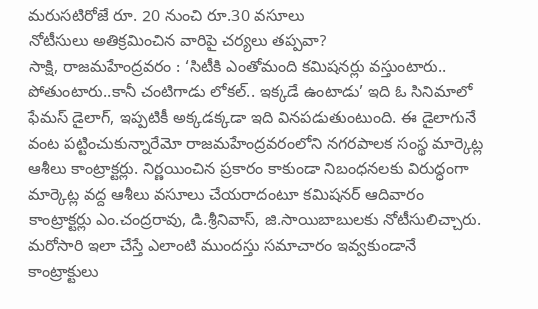మరుసటిరోజే రూ. 20 నుంచి రూ.30 వసూలు
నోటీసులు అతిక్రమించిన వారిపై చర్యలు తప్పవా?
సాక్షి, రాజమహేంద్రవరం : ‘సిటీకి ఎంతోమంది కమిషనర్లు వస్తుంటారు.. పోతుంటారు..కానీ చంటిగాడు లోకల్‌.. ఇక్కడే ఉంటాడు’ ఇది ఓ సినిమాలో ఫేమస్‌ డైలాగ్, ఇప్పటికీ అక్కడక్కడా ఇది వినపడుతుంటుంది. ఈ డైలాగునే వంట పట్టించుకున్నారేమో రాజమహేంద్రవరంలోని నగరపాలక సంస్థ మార్కెట్ల ఆశీలు కాంట్రాక్టర్లు. నిర్ణయించిన ప్రకారం కాకుండా నిబంధనలకు విరుద్ధంగా మార్కెట్ల వద్ద ఆశీలు వసూలు చేయరాదంటూ కమిషనర్‌ ఆదివారం కాంట్రాక్టర్లు ఎం.చంద్రరావు, డి.శ్రీనివాస్, జి.సాయిబాబులకు నోటీసులిచ్చారు. మరోసారి ఇలా చేస్తే ఎలాంటి ముందస్తు సమాచారం ఇవ్వకుండానే కాంట్రాక్టులు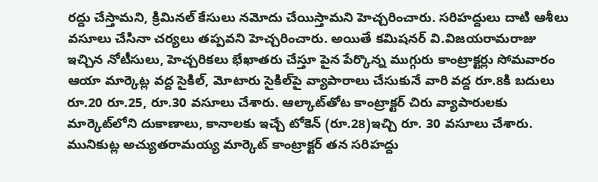రద్దు చేస్తామని, క్రిమినల్‌ కేసులు నమోదు చేయిస్తామని హెచ్చరించారు. సరిహద్దులు దాటి ఆశీలు వసూలు చేసినా చర్యలు తప్పవని హెచ్చరించారు. అయితే కమిషనర్‌ వి.విజయరామరాజు ఇచ్చిన నోటీసులు, హెచ్చరికలు భేఖాతరు చేస్తూ పైన పేర్కొన్న ముగ్గురు కాంట్రాక్టర్లు సోమవారం ఆయా మార్కెట్ల వద్ద సైకిల్, మోటారు సైకిల్‌పై వ్యాపారాలు చేసుకునే వారి వద్ద రూ.8కి బదులు రూ.20 రూ.25, రూ.30 వసూలు చేశారు. ఆల్కాట్‌తోట కాంట్రాక్టర్‌ చిరు వ్యాపారులకు మార్కెట్‌లోని దుకాణాలు, కానాలకు ఇచ్చే టోకెన్‌ (రూ.28)ఇచ్చి రూ. 30 వసూలు చేశారు. మునికుట్ల అచ్యుతరామయ్య మార్కెట్‌ కాంట్రాక్టర్‌ తన సరిహద్దు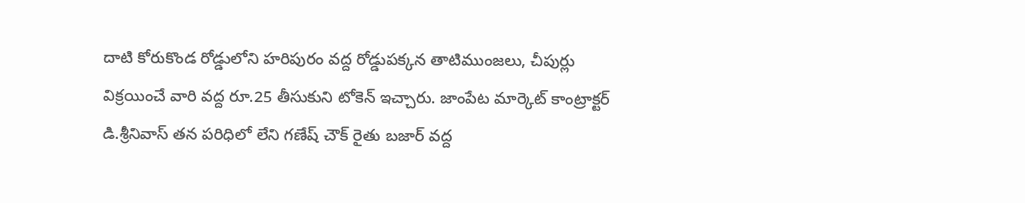దాటి కోరుకొండ రోడ్డులోని హరిపురం వద్ద రోడ్డుపక్కన తాటిముంజలు, చీపుర్లు విక్రయించే వారి వద్ద రూ.25 తీసుకుని టోకెన్‌ ఇచ్చారు. జాంపేట మార్కెట్‌ కాంట్రాక్టర్‌ డి.శ్రీనివాస్‌ తన పరిధిలో లేని గణేష్‌ చౌక్‌ రైతు బజార్‌ వద్ద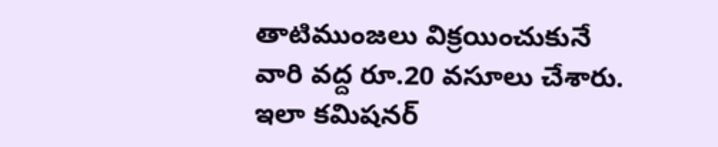తాటిముంజలు విక్రయించుకునే వారి వద్ద రూ.20 వసూలు చేశారు. ఇలా కమిషనర్‌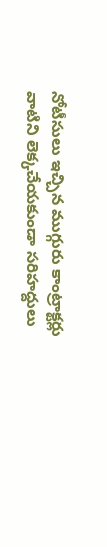నోటీసులు ఇచ్చిన ముగ్గురు కాంట్రాక్టర్లు వాటిని లెక్కచేయకుండా సరిహద్దులు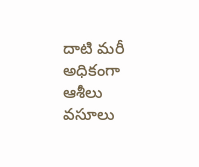దాటి మరీ అధికంగా ఆశీలు వసూలు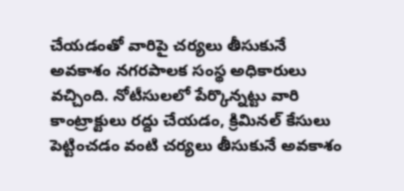చేయడంతో వారిపై చర్యలు తీసుకునే అవకాశం నగరపాలక సంస్థ అధికారులు వచ్చింది. నోటీసులలో పేర్కొన్నట్టు వారి కాంట్రాక్టులు రద్దు చేయడం, క్రిమినల్‌ కేసులు పెట్టించడం వంటి చర్యలు తీసుకునే అవకాశం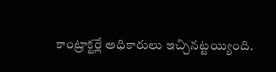కాంట్రాక్టర్లే అధికారులు ఇచ్చినట్టయ్యింది.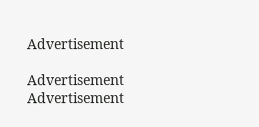Advertisement

Advertisement
Advertisement